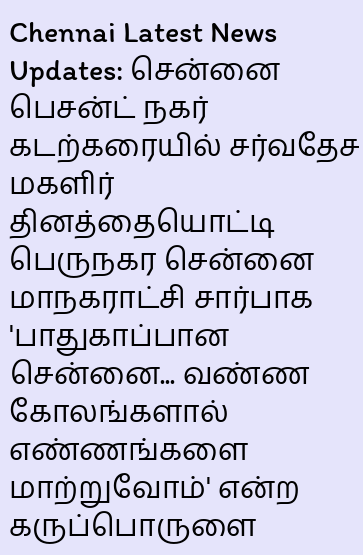Chennai Latest News Updates: சென்னை பெசன்ட் நகர் கடற்கரையில் சர்வதேச மகளிர் தினத்தையொட்டி பெருநகர சென்னை மாநகராட்சி சார்பாக 'பாதுகாப்பான சென்னை... வண்ண கோலங்களால் எண்ணங்களை மாற்றுவோம்' என்ற கருப்பொருளை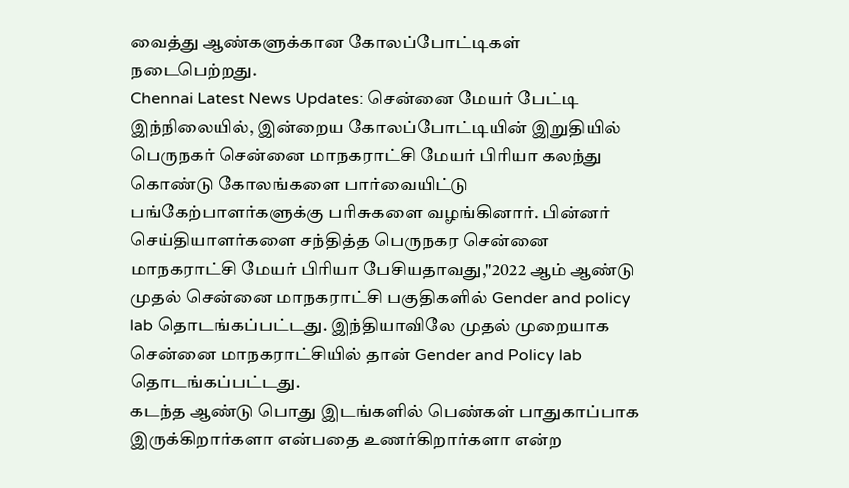வைத்து ஆண்களுக்கான கோலப்போட்டிகள் நடைபெற்றது.
Chennai Latest News Updates: சென்னை மேயர் பேட்டி
இந்நிலையில், இன்றைய கோலப்போட்டியின் இறுதியில் பெருநகர் சென்னை மாநகராட்சி மேயர் பிரியா கலந்து கொண்டு கோலங்களை பார்வையிட்டு பங்கேற்பாளர்களுக்கு பரிசுகளை வழங்கினார். பின்னர் செய்தியாளர்களை சந்தித்த பெருநகர சென்னை மாநகராட்சி மேயர் பிரியா பேசியதாவது,"2022 ஆம் ஆண்டு முதல் சென்னை மாநகராட்சி பகுதிகளில் Gender and policy lab தொடங்கப்பட்டது. இந்தியாவிலே முதல் முறையாக சென்னை மாநகராட்சியில் தான் Gender and Policy lab தொடங்கப்பட்டது.
கடந்த ஆண்டு பொது இடங்களில் பெண்கள் பாதுகாப்பாக இருக்கிறார்களா என்பதை உணர்கிறார்களா என்ற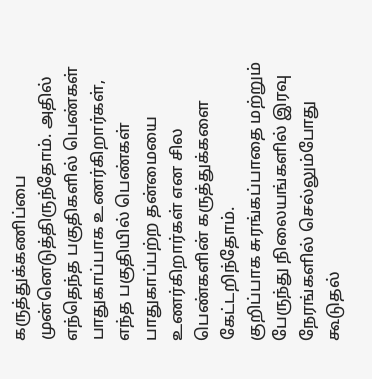கருத்துக்கணிப்பை முன்னெடுத்திருந்தோம். அதில் எந்தெந்த பகுதிகளில் பெண்கள் பாதுகாப்பாக உணர்கிறார்கள், எந்த பகுதியில் பெண்கள் பாதுகாப்பற்ற தன்மையை உணர்கிறார்கள் என சில பெண்களின் கருத்துக்களை கேட்டறிந்தோம்.
குறிப்பாக சுரங்கப்பாதை மற்றும் பேருந்து நிலையங்களில் இரவு நேரங்களில் செல்லும்போது கூடுதல்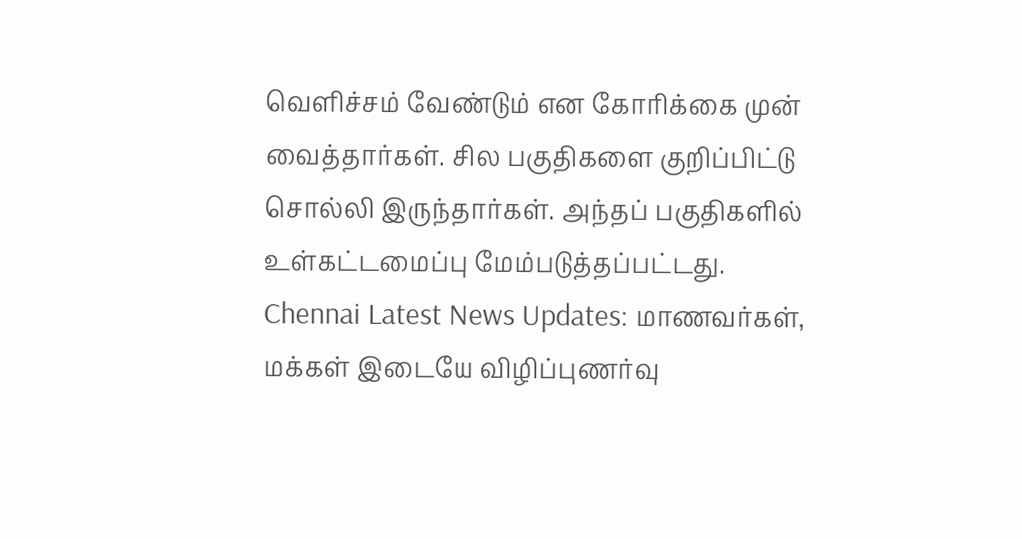வெளிச்சம் வேண்டும் என கோரிக்கை முன் வைத்தார்கள். சில பகுதிகளை குறிப்பிட்டு சொல்லி இருந்தார்கள். அந்தப் பகுதிகளில் உள்கட்டமைப்பு மேம்படுத்தப்பட்டது.
Chennai Latest News Updates: மாணவர்கள், மக்கள் இடையே விழிப்புணர்வு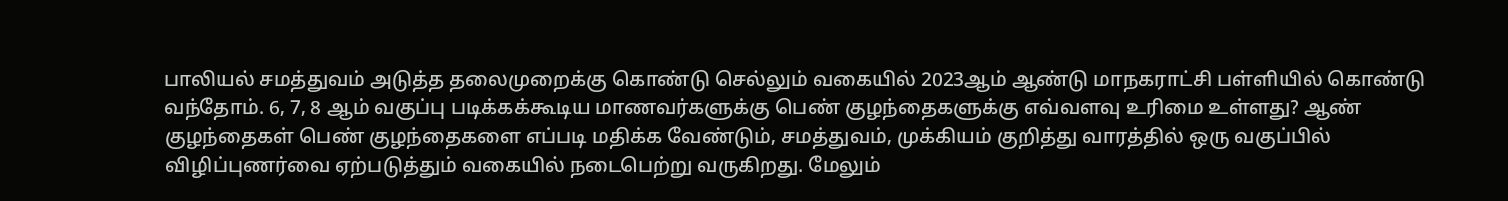பாலியல் சமத்துவம் அடுத்த தலைமுறைக்கு கொண்டு செல்லும் வகையில் 2023ஆம் ஆண்டு மாநகராட்சி பள்ளியில் கொண்டு வந்தோம். 6, 7, 8 ஆம் வகுப்பு படிக்கக்கூடிய மாணவர்களுக்கு பெண் குழந்தைகளுக்கு எவ்வளவு உரிமை உள்ளது? ஆண் குழந்தைகள் பெண் குழந்தைகளை எப்படி மதிக்க வேண்டும், சமத்துவம், முக்கியம் குறித்து வாரத்தில் ஒரு வகுப்பில் விழிப்புணர்வை ஏற்படுத்தும் வகையில் நடைபெற்று வருகிறது. மேலும்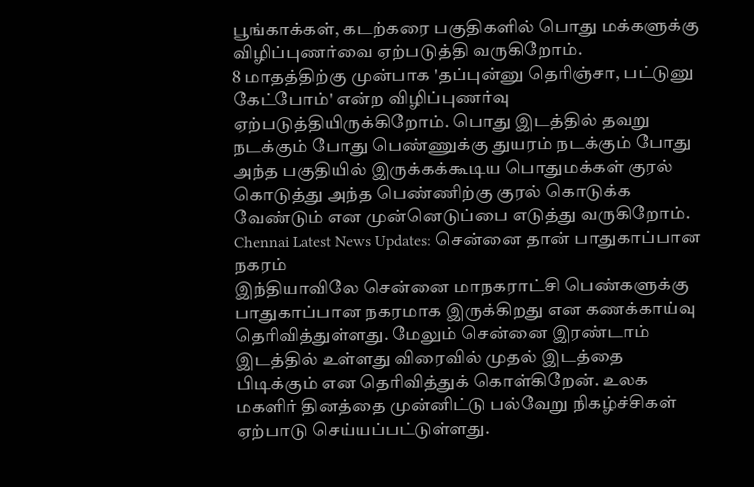பூங்காக்கள், கடற்கரை பகுதிகளில் பொது மக்களுக்கு விழிப்புணர்வை ஏற்படுத்தி வருகிறோம்.
8 மாதத்திற்கு முன்பாக 'தப்புன்னு தெரிஞ்சா, பட்டுனு கேட்போம்' என்ற விழிப்புணர்வு ஏற்படுத்தியிருக்கிறோம். பொது இடத்தில் தவறு நடக்கும் போது பெண்ணுக்கு துயரம் நடக்கும் போது அந்த பகுதியில் இருக்கக்கூடிய பொதுமக்கள் குரல் கொடுத்து அந்த பெண்ணிற்கு குரல் கொடுக்க வேண்டும் என முன்னெடுப்பை எடுத்து வருகிறோம்.
Chennai Latest News Updates: சென்னை தான் பாதுகாப்பான நகரம்
இந்தியாவிலே சென்னை மாநகராட்சி பெண்களுக்கு பாதுகாப்பான நகரமாக இருக்கிறது என கணக்காய்வு தெரிவித்துள்ளது. மேலும் சென்னை இரண்டாம் இடத்தில் உள்ளது விரைவில் முதல் இடத்தை பிடிக்கும் என தெரிவித்துக் கொள்கிறேன். உலக மகளிர் தினத்தை முன்னிட்டு பல்வேறு நிகழ்ச்சிகள் ஏற்பாடு செய்யப்பட்டுள்ளது.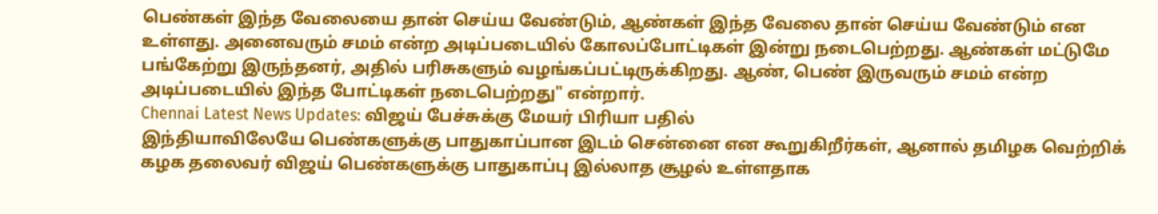பெண்கள் இந்த வேலையை தான் செய்ய வேண்டும், ஆண்கள் இந்த வேலை தான் செய்ய வேண்டும் என உள்ளது. அனைவரும் சமம் என்ற அடிப்படையில் கோலப்போட்டிகள் இன்று நடைபெற்றது. ஆண்கள் மட்டுமே பங்கேற்று இருந்தனர், அதில் பரிசுகளும் வழங்கப்பட்டிருக்கிறது. ஆண், பெண் இருவரும் சமம் என்ற அடிப்படையில் இந்த போட்டிகள் நடைபெற்றது" என்றார்.
Chennai Latest News Updates: விஜய் பேச்சுக்கு மேயர் பிரியா பதில்
இந்தியாவிலேயே பெண்களுக்கு பாதுகாப்பான இடம் சென்னை என கூறுகிறீர்கள், ஆனால் தமிழக வெற்றிக் கழக தலைவர் விஜய் பெண்களுக்கு பாதுகாப்பு இல்லாத சூழல் உள்ளதாக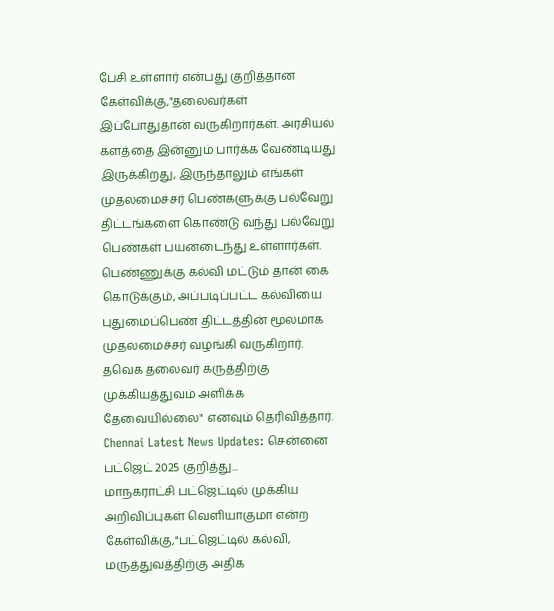பேசி உள்ளார் என்பது குறித்தான கேள்விக்கு,"தலைவர்கள் இப்போதுதான் வருகிறார்கள். அரசியல் களத்தை இன்னும் பார்க்க வேண்டியது இருக்கிறது, இருந்தாலும் எங்கள் முதலமைச்சர் பெண்களுக்கு பல்வேறு திட்டங்களை கொண்டு வந்து பல்வேறு பெண்கள் பயனடைந்து உள்ளார்கள். பெண்ணுக்கு கல்வி மட்டும் தான் கை கொடுக்கும், அப்படிப்பட்ட கல்வியை புதுமைப்பெண் திட்டத்தின் மூலமாக முதலமைச்சர் வழங்கி வருகிறார். தவெக தலைவர் கருத்திற்கு முக்கியத்துவம் அளிக்க தேவையில்லை" எனவும் தெரிவித்தார்.
Chennai Latest News Updates: சென்னை பட்ஜெட் 2025 குறித்து...
மாநகராட்சி பட்ஜெட்டில் முக்கிய அறிவிப்புகள் வெளியாகுமா என்ற கேள்விக்கு,"பட்ஜெட்டில் கல்வி, மருத்துவத்திற்கு அதிக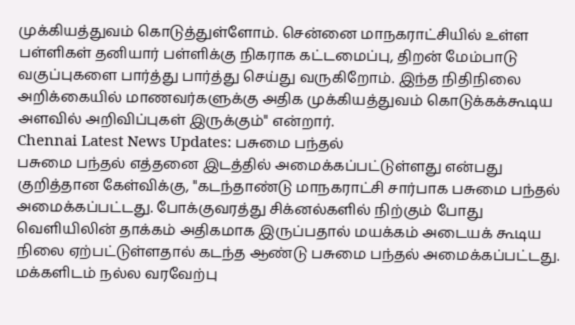முக்கியத்துவம் கொடுத்துள்ளோம். சென்னை மாநகராட்சியில் உள்ள பள்ளிகள் தனியார் பள்ளிக்கு நிகராக கட்டமைப்பு, திறன் மேம்பாடு வகுப்புகளை பார்த்து பார்த்து செய்து வருகிறோம். இந்த நிதிநிலை அறிக்கையில் மாணவர்களுக்கு அதிக முக்கியத்துவம் கொடுக்கக்கூடிய அளவில் அறிவிப்புகள் இருக்கும்" என்றார்.
Chennai Latest News Updates: பசுமை பந்தல்
பசுமை பந்தல் எத்தனை இடத்தில் அமைக்கப்பட்டுள்ளது என்பது குறித்தான கேள்விக்கு, "கடந்தாண்டு மாநகராட்சி சார்பாக பசுமை பந்தல் அமைக்கப்பட்டது. போக்குவரத்து சிக்னல்களில் நிற்கும் போது வெளியிலின் தாக்கம் அதிகமாக இருப்பதால் மயக்கம் அடையக் கூடிய நிலை ஏற்பட்டுள்ளதால் கடந்த ஆண்டு பசுமை பந்தல் அமைக்கப்பட்டது. மக்களிடம் நல்ல வரவேற்பு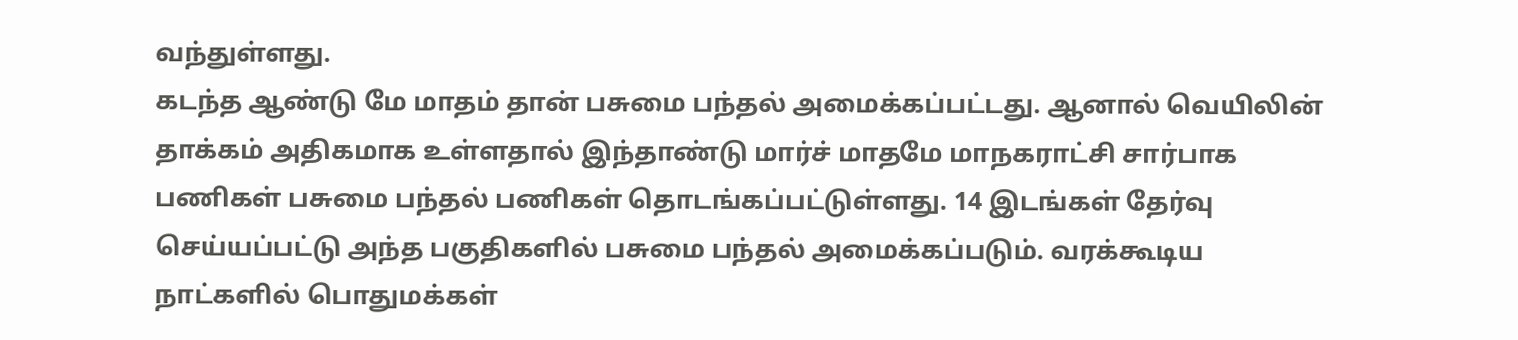வந்துள்ளது.
கடந்த ஆண்டு மே மாதம் தான் பசுமை பந்தல் அமைக்கப்பட்டது. ஆனால் வெயிலின் தாக்கம் அதிகமாக உள்ளதால் இந்தாண்டு மார்ச் மாதமே மாநகராட்சி சார்பாக பணிகள் பசுமை பந்தல் பணிகள் தொடங்கப்பட்டுள்ளது. 14 இடங்கள் தேர்வு செய்யப்பட்டு அந்த பகுதிகளில் பசுமை பந்தல் அமைக்கப்படும். வரக்கூடிய நாட்களில் பொதுமக்கள்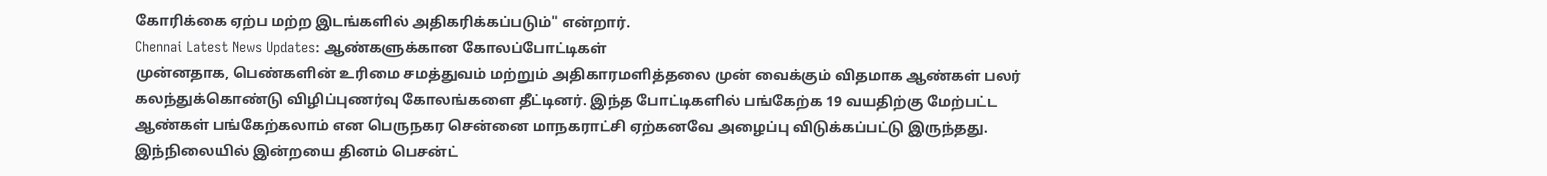கோரிக்கை ஏற்ப மற்ற இடங்களில் அதிகரிக்கப்படும்" என்றார்.
Chennai Latest News Updates: ஆண்களுக்கான கோலப்போட்டிகள்
முன்னதாக, பெண்களின் உரிமை சமத்துவம் மற்றும் அதிகாரமளித்தலை முன் வைக்கும் விதமாக ஆண்கள் பலர் கலந்துக்கொண்டு விழிப்புணர்வு கோலங்களை தீட்டினர். இந்த போட்டிகளில் பங்கேற்க 19 வயதிற்கு மேற்பட்ட ஆண்கள் பங்கேற்கலாம் என பெருநகர சென்னை மாநகராட்சி ஏற்கனவே அழைப்பு விடுக்கப்பட்டு இருந்தது. இந்நிலையில் இன்றயை தினம் பெசன்ட்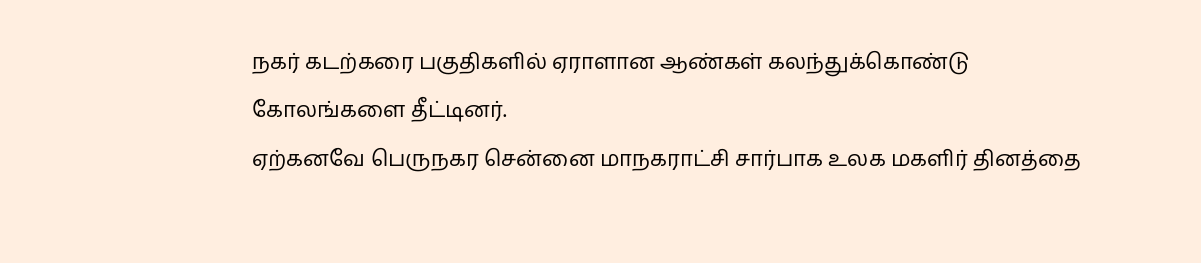நகர் கடற்கரை பகுதிகளில் ஏராளான ஆண்கள் கலந்துக்கொண்டு கோலங்களை தீட்டினர்.
ஏற்கனவே பெருநகர சென்னை மாநகராட்சி சார்பாக உலக மகளிர் தினத்தை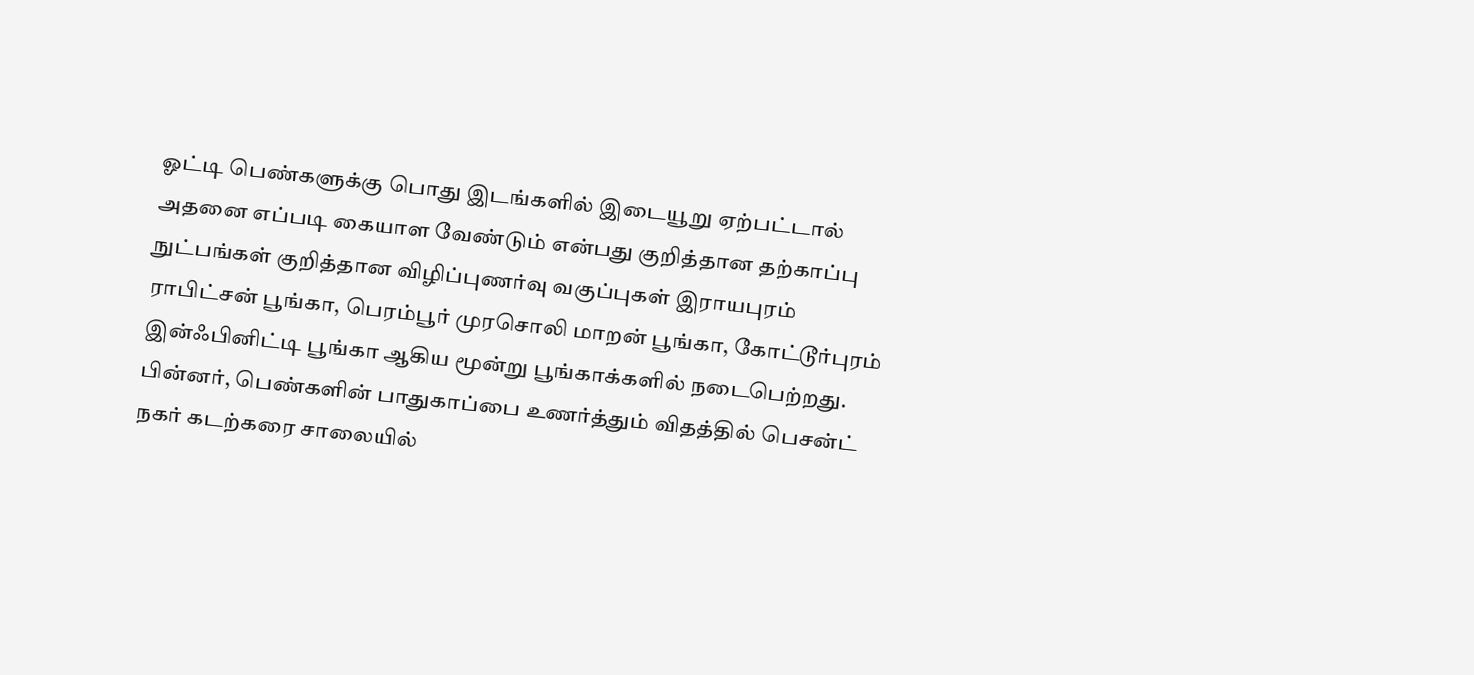ஓட்டி பெண்களுக்கு பொது இடங்களில் இடையூறு ஏற்பட்டால் அதனை எப்படி கையாள வேண்டும் என்பது குறித்தான தற்காப்பு நுட்பங்கள் குறித்தான விழிப்புணர்வு வகுப்புகள் இராயபுரம் ராபிட்சன் பூங்கா, பெரம்பூர் முரசொலி மாறன் பூங்கா, கோட்டூர்புரம் இன்ஃபினிட்டி பூங்கா ஆகிய மூன்று பூங்காக்களில் நடைபெற்றது. பின்னர், பெண்களின் பாதுகாப்பை உணர்த்தும் விதத்தில் பெசன்ட் நகர் கடற்கரை சாலையில்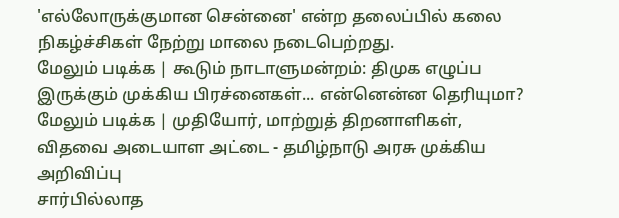'எல்லோருக்குமான சென்னை' என்ற தலைப்பில் கலை நிகழ்ச்சிகள் நேற்று மாலை நடைபெற்றது.
மேலும் படிக்க | கூடும் நாடாளுமன்றம்: திமுக எழுப்ப இருக்கும் முக்கிய பிரச்னைகள்... என்னென்ன தெரியுமா?
மேலும் படிக்க | முதியோர், மாற்றுத் திறனாளிகள், விதவை அடையாள அட்டை - தமிழ்நாடு அரசு முக்கிய அறிவிப்பு
சார்பில்லாத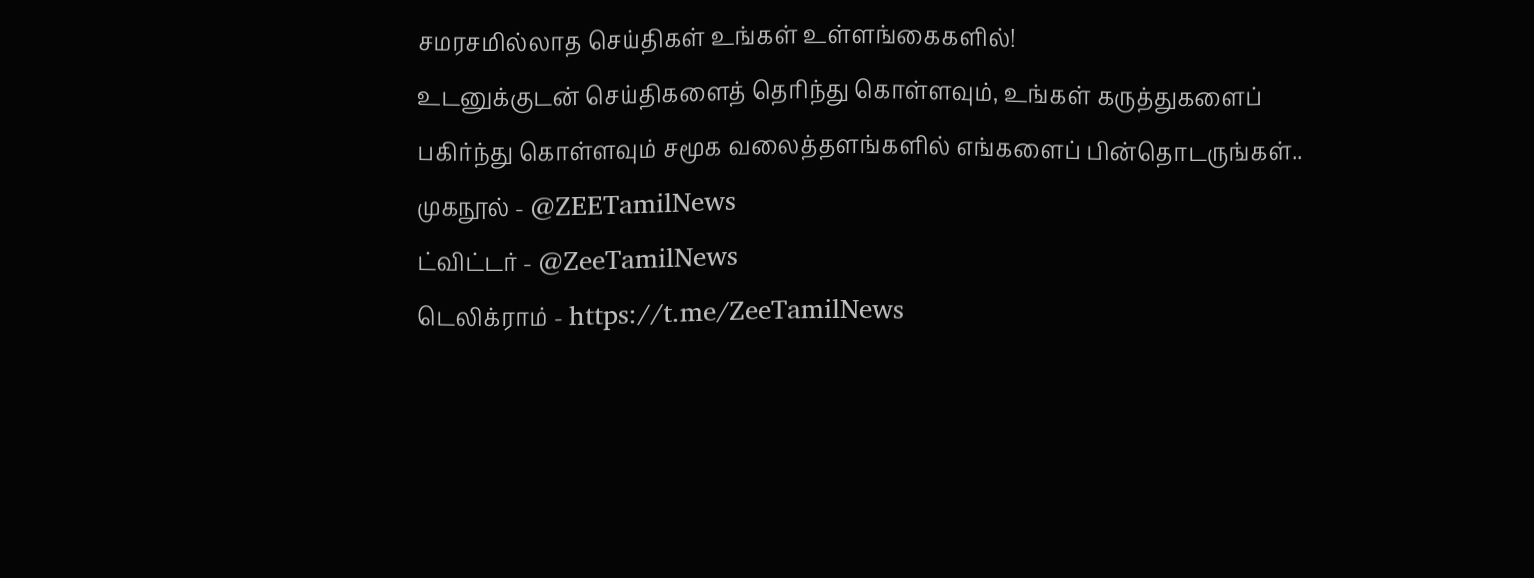சமரசமில்லாத செய்திகள் உங்கள் உள்ளங்கைகளில்!
உடனுக்குடன் செய்திகளைத் தெரிந்து கொள்ளவும், உங்கள் கருத்துகளைப் பகிர்ந்து கொள்ளவும் சமூக வலைத்தளங்களில் எங்களைப் பின்தொடருங்கள்..
முகநூல் - @ZEETamilNews
ட்விட்டர் - @ZeeTamilNews
டெலிக்ராம் - https://t.me/ZeeTamilNews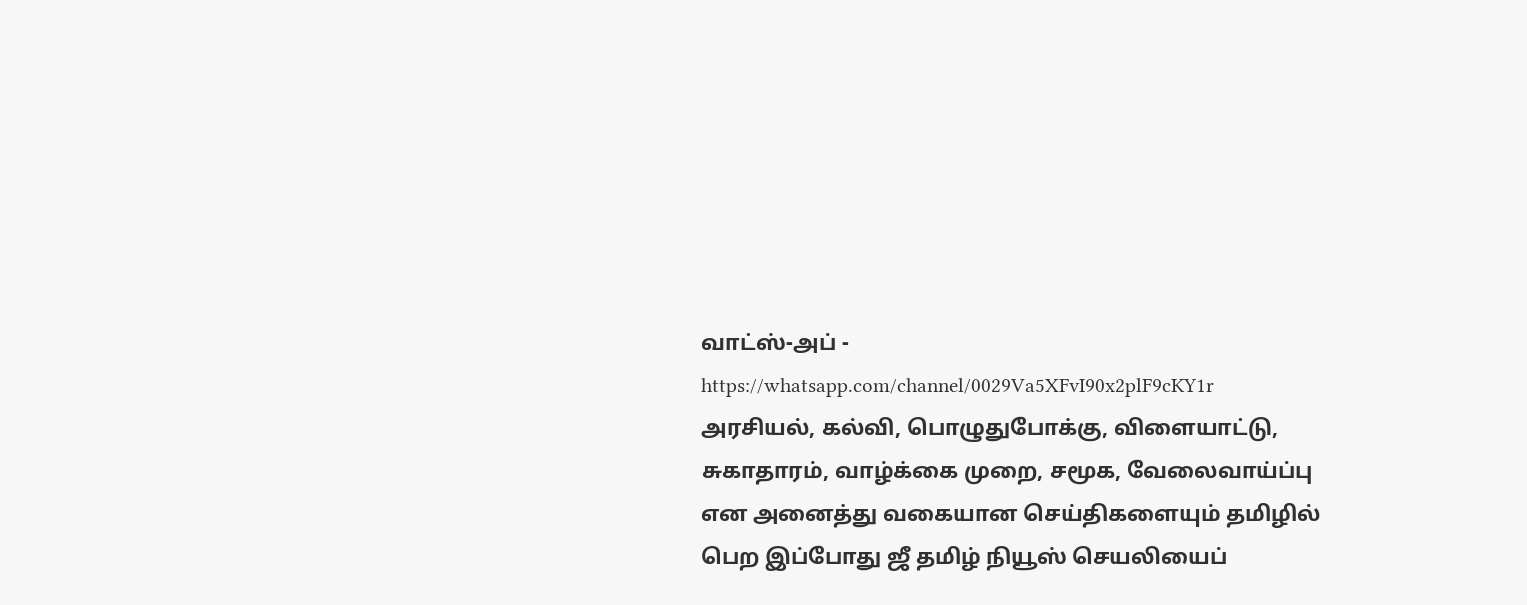வாட்ஸ்-அப் - https://whatsapp.com/channel/0029Va5XFvI90x2plF9cKY1r
அரசியல், கல்வி, பொழுதுபோக்கு, விளையாட்டு, சுகாதாரம், வாழ்க்கை முறை, சமூக, வேலைவாய்ப்பு என அனைத்து வகையான செய்திகளையும் தமிழில் பெற இப்போது ஜீ தமிழ் நியூஸ் செயலியைப்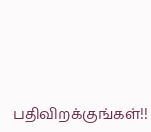பதிவிறக்குங்கள்!!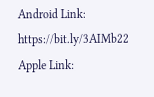Android Link: https://bit.ly/3AIMb22
Apple Link: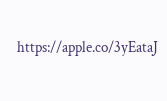https://apple.co/3yEataJ